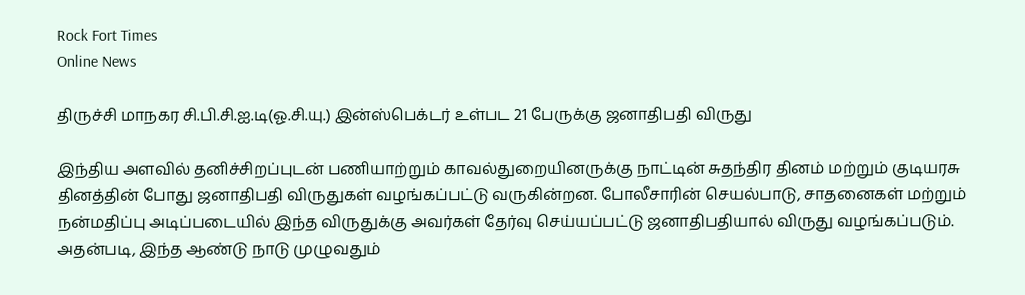Rock Fort Times
Online News

திருச்சி மாநகர சி.பி.சி.ஐ.டி(ஓ.சி.யு.) இன்ஸ்பெக்டர் உள்பட 21 பேருக்கு ஜனாதிபதி விருது

இந்திய அளவில் தனிச்சிறப்புடன் பணியாற்றும் காவல்துறையினருக்கு நாட்டின் சுதந்திர தினம் மற்றும் குடியரசு தினத்தின் போது ஜனாதிபதி விருதுகள் வழங்கப்பட்டு வருகின்றன. போலீசாரின் செயல்பாடு, சாதனைகள் மற்றும் நன்மதிப்பு அடிப்படையில் இந்த விருதுக்கு அவர்கள் தேர்வு செய்யப்பட்டு ஜனாதிபதியால் விருது வழங்கப்படும். அதன்படி, இந்த ஆண்டு நாடு முழுவதும்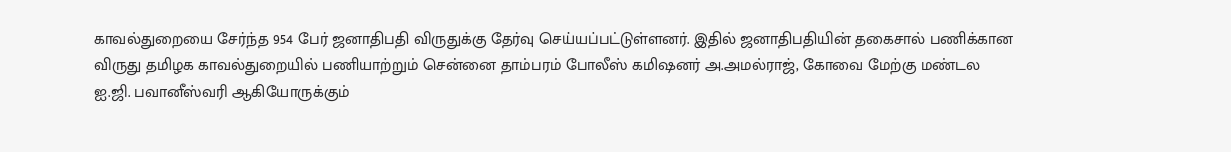காவல்துறையை சேர்ந்த 954 பேர் ஜனாதிபதி விருதுக்கு தேர்வு செய்யப்பட்டுள்ளனர். இதில் ஜனாதிபதியின் தகைசால் பணிக்கான விருது தமிழக காவல்துறையில் பணியாற்றும் சென்னை தாம்பரம் போலீஸ் கமிஷனர் அ.அமல்ராஜ், கோவை மேற்கு மண்டல ஐ.ஜி. பவானீஸ்வரி ஆகியோருக்கும்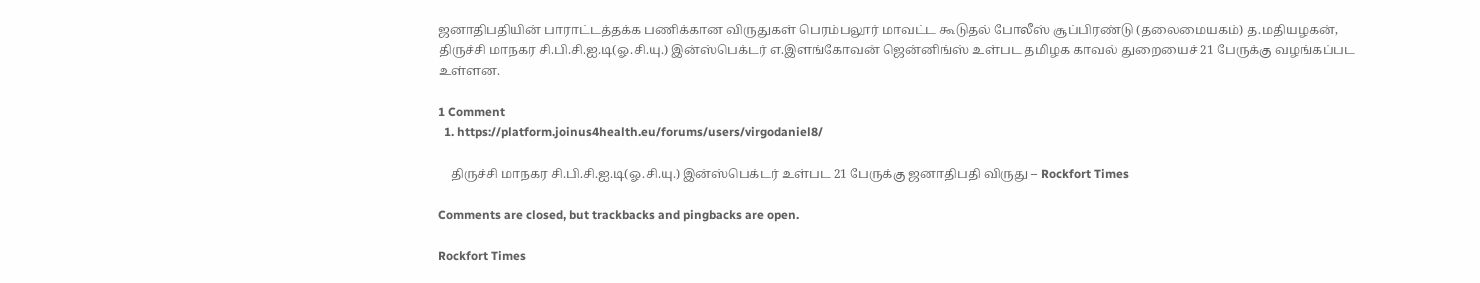ஜனாதிபதியின் பாராட்டத்தக்க பணிக்கான விருதுகள் பெரம்பலூர் மாவட்ட கூடுதல் போலீஸ் சூப்பிரண்டு (தலைமையகம்) த.மதியழகன், திருச்சி மாநகர சி.பி.சி.ஐ.டி(ஓ.சி.யு.) இன்ஸ்பெக்டர் எ.இளங்கோவன் ஜென்னிங்ஸ் உள்பட தமிழக காவல் துறையைச் 21 பேருக்கு வழங்கப்பட உள்ளன.

1 Comment
  1. https://platform.joinus4health.eu/forums/users/virgodaniel8/

    திருச்சி மாநகர சி.பி.சி.ஐ.டி(ஓ.சி.யு.) இன்ஸ்பெக்டர் உள்பட 21 பேருக்கு ஜனாதிபதி விருது – Rockfort Times

Comments are closed, but trackbacks and pingbacks are open.

Rockfort Times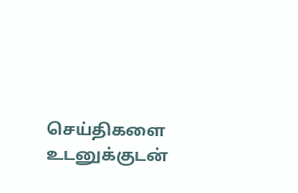செய்திகளை உடனுக்குடன்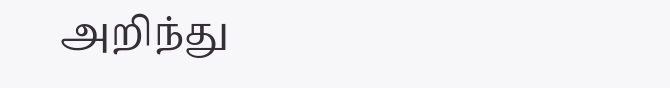அறிந்து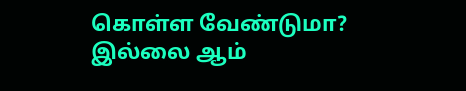கொள்ள வேண்டுமா? இல்லை ஆம்